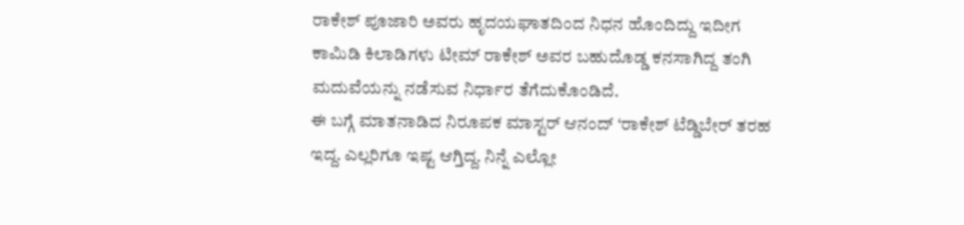ರಾಕೇಶ್ ಪೂಜಾರಿ ಅವರು ಹೃದಯಘಾತದಿಂದ ನಿಧನ ಹೊಂದಿದ್ದು ಇದೀಗ ಕಾಮಿಡಿ ಕಿಲಾಡಿಗಳು ಟೀಮ್ ರಾಕೇಶ್ ಅವರ ಬಹುದೊಡ್ಡ ಕನಸಾಗಿದ್ದ ತಂಗಿ ಮದುವೆಯನ್ನು ನಡೆಸುವ ನಿರ್ಧಾರ ತೆಗೆದುಕೊಂಡಿದೆ.
ಈ ಬಗ್ಗೆ ಮಾತನಾಡಿದ ನಿರೂಪಕ ಮಾಸ್ಟರ್ ಆನಂದ್ ‘ರಾಕೇಶ್ ಟೆಡ್ಡಿಬೇರ್ ತರಹ ಇದ್ದ. ಎಲ್ಲರಿಗೂ ಇಷ್ಟ ಆಗ್ತಿದ್ದ. ನಿನ್ನೆ ಎಲ್ಲೋ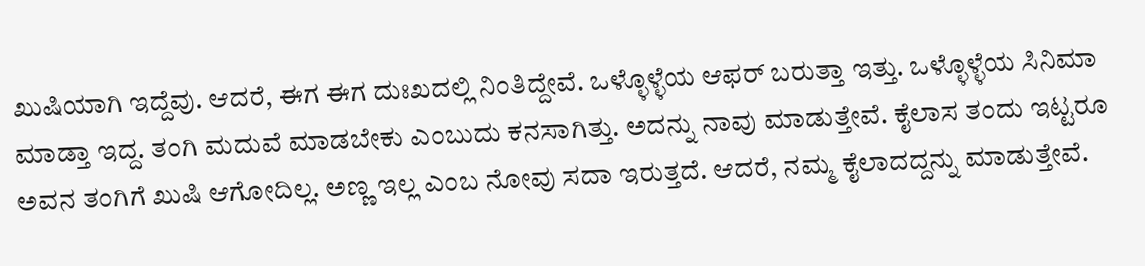ಖುಷಿಯಾಗಿ ಇದ್ದೆವು. ಆದರೆ, ಈಗ ಈಗ ದುಃಖದಲ್ಲಿ ನಿಂತಿದ್ದೇವೆ. ಒಳ್ಳೊಳ್ಳೆಯ ಆಫರ್ ಬರುತ್ತಾ ಇತ್ತು. ಒಳ್ಳೊಳ್ಳೆಯ ಸಿನಿಮಾ ಮಾಡ್ತಾ ಇದ್ದ. ತಂಗಿ ಮದುವೆ ಮಾಡಬೇಕು ಎಂಬುದು ಕನಸಾಗಿತ್ತು. ಅದನ್ನು ನಾವು ಮಾಡುತ್ತೇವೆ. ಕೈಲಾಸ ತಂದು ಇಟ್ಟರೂ ಅವನ ತಂಗಿಗೆ ಖುಷಿ ಆಗೋದಿಲ್ಲ. ಅಣ್ಣ ಇಲ್ಲ ಎಂಬ ನೋವು ಸದಾ ಇರುತ್ತದೆ. ಆದರೆ, ನಮ್ಮ ಕೈಲಾದದ್ದನ್ನು ಮಾಡುತ್ತೇವೆ.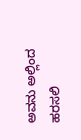ಅವನು ಅಲ್ಲಿಂದ ಹರಸಲಿ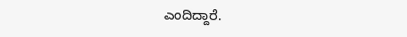ಎಂದಿದ್ದಾರೆ.